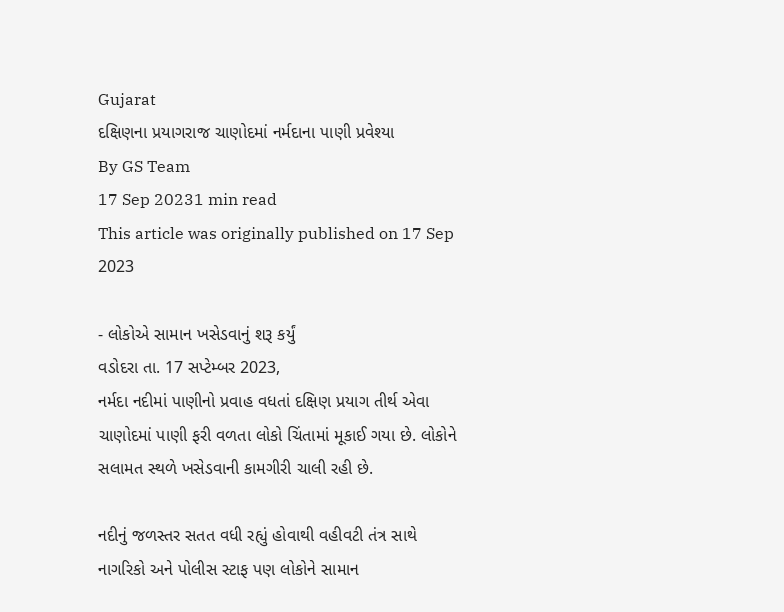Gujarat
દક્ષિણના પ્રયાગરાજ ચાણોદમાં નર્મદાના પાણી પ્રવેશ્યા
By GS Team
17 Sep 20231 min read
This article was originally published on 17 Sep 2023

- લોકોએ સામાન ખસેડવાનું શરૂ કર્યું
વડોદરા તા. 17 સપ્ટેમ્બર 2023,
નર્મદા નદીમાં પાણીનો પ્રવાહ વધતાં દક્ષિણ પ્રયાગ તીર્થ એવા ચાણોદમાં પાણી ફરી વળતા લોકો ચિંતામાં મૂકાઈ ગયા છે. લોકોને સલામત સ્થળે ખસેડવાની કામગીરી ચાલી રહી છે.

નદીનું જળસ્તર સતત વધી રહ્યું હોવાથી વહીવટી તંત્ર સાથે નાગરિકો અને પોલીસ સ્ટાફ પણ લોકોને સામાન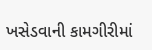ખસેડવાની કામગીરીમાં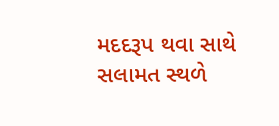મદદરૂપ થવા સાથે સલામત સ્થળે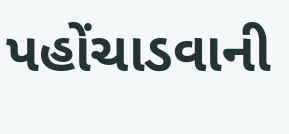પહોંચાડવાની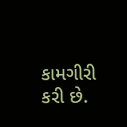કામગીરી કરી છે.